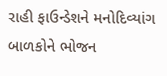રાહી ફાઉન્ડેશને મનોદિવ્યાંગ બાળકોને ભોજન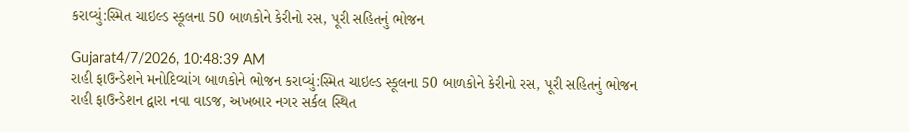કરાવ્યું:સ્મિત ચાઇલ્ડ સ્કૂલના 50 બાળકોને કેરીનો રસ, પૂરી સહિતનું ભોજન

Gujarat4/7/2026, 10:48:39 AM
રાહી ફાઉન્ડેશને મનોદિવ્યાંગ બાળકોને ભોજન કરાવ્યું:સ્મિત ચાઇલ્ડ સ્કૂલના 50 બાળકોને કેરીનો રસ, પૂરી સહિતનું ભોજન
રાહી ફાઉન્ડેશન દ્વારા નવા વાડજ, અખબાર નગર સર્કલ સ્થિત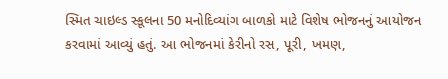સ્મિત ચાઇલ્ડ સ્કૂલના 50 મનોદિવ્યાંગ બાળકો માટે વિશેષ ભોજનનું આયોજન કરવામાં આવ્યું હતું. આ ભોજનમાં કેરીનો રસ, પૂરી, ખમણ,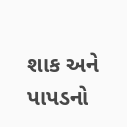શાક અને પાપડનો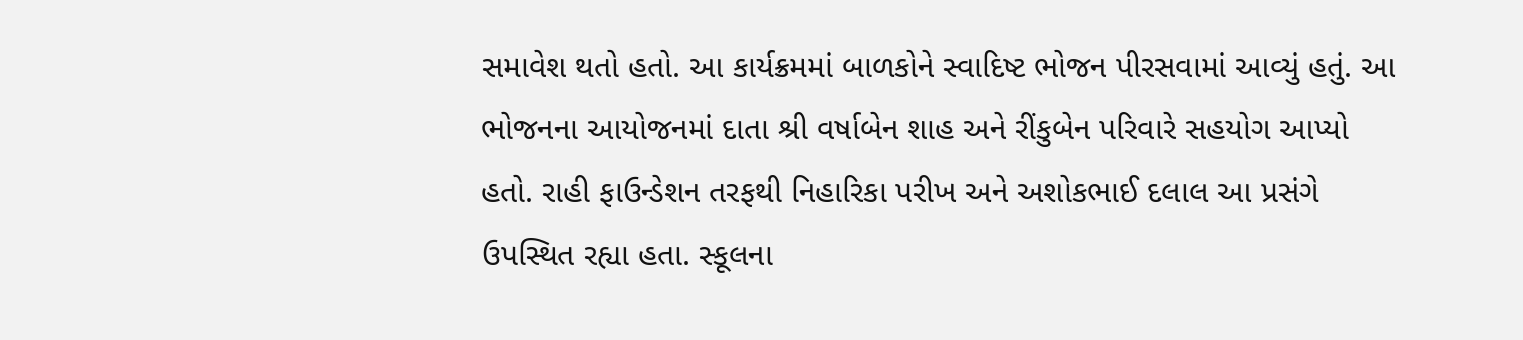સમાવેશ થતો હતો. આ કાર્યક્રમમાં બાળકોને સ્વાદિષ્ટ ભોજન પીરસવામાં આવ્યું હતું. આ ભોજનના આયોજનમાં દાતા શ્રી વર્ષાબેન શાહ અને રીંકુબેન પરિવારે સહયોગ આપ્યો હતો. રાહી ફાઉન્ડેશન તરફથી નિહારિકા પરીખ અને અશોકભાઈ દલાલ આ પ્રસંગે ઉપસ્થિત રહ્યા હતા. સ્કૂલના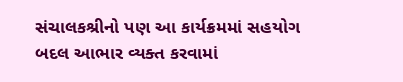સંચાલકશ્રીનો પણ આ કાર્યક્રમમાં સહયોગ બદલ આભાર વ્યક્ત કરવામાં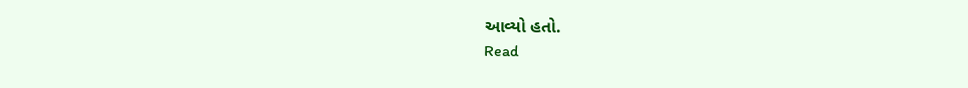આવ્યો હતો.
Read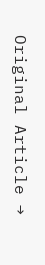Original Article →